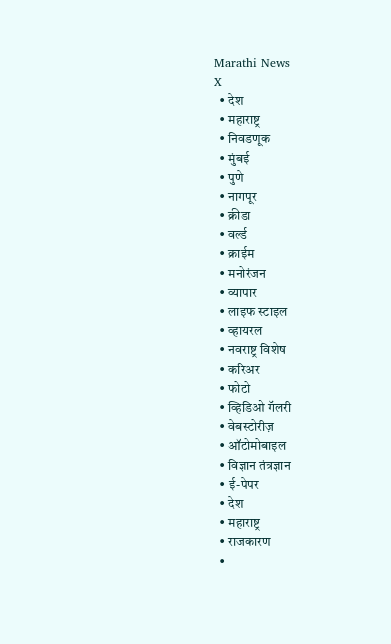Marathi News
X
  • देश
  • महाराष्ट्र
  • निवडणूक
  • मुंबई
  • पुणे
  • नागपूर
  • क्रीडा
  • वर्ल्ड
  • क्राईम
  • मनोरंजन
  • व्यापार
  • लाइफ स्टाइल
  • व्हायरल
  • नवराष्ट्र विशेष
  • करिअर
  • फोटो
  • व्हिडिओ गॅलरी
  • वेबस्टोरीज़
  • ऑटोमोबाइल
  • विज्ञान तंत्रज्ञान
  • ई-पेपर
  • देश
  • महाराष्ट्र
  • राजकारण
  •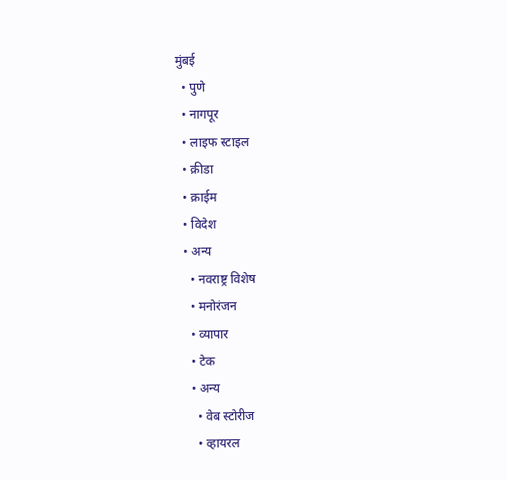मुंबई
  • पुणे
  • नागपूर
  • लाइफ स्टाइल
  • क्रीडा
  • क्राईम
  • विदेश
  • अन्य
    • नवराष्ट्र विशेष
    • मनोरंजन
    • व्यापार
    • टेक
    • अन्य
      • वेब स्टोरीज
      • व्हायरल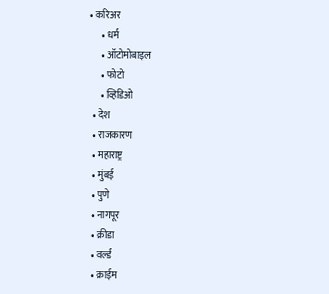• करिअर
      • धर्म
      • ऑटोमोबाइल
      • फोटो
      • व्हिडिओ
  • देश
  • राजकारण
  • महाराष्ट्र
  • मुंबई
  • पुणे
  • नागपूर
  • क्रीडा
  • वर्ल्ड
  • क्राईम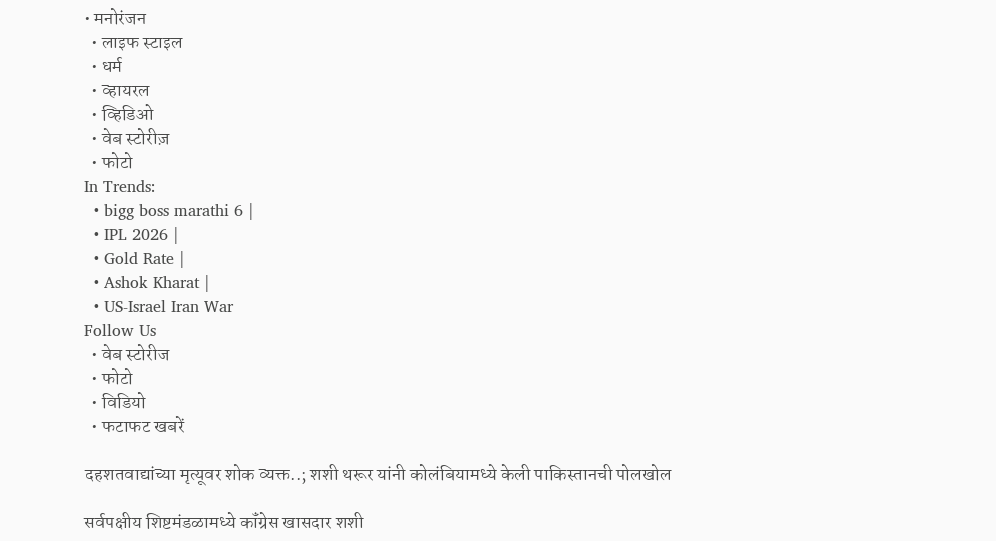• मनोरंजन
  • लाइफ स्टाइल
  • धर्म
  • व्हायरल
  • व्हिडिओ
  • वेब स्टोरीज़
  • फोटो
In Trends:
  • bigg boss marathi 6 |
  • IPL 2026 |
  • Gold Rate |
  • Ashok Kharat |
  • US-Israel Iran War
Follow Us
  • वेब स्टोरीज
  • फोटो
  • विडियो
  • फटाफट खबरें

दहशतवाद्यांच्या मृत्यूवर शोक व्यक्त..; शशी थरूर यांनी कोलंबियामध्ये केली पाकिस्तानची पोलखोल

सर्वपक्षीय शिष्टमंडळामध्ये कॉंग्रेस खासदार शशी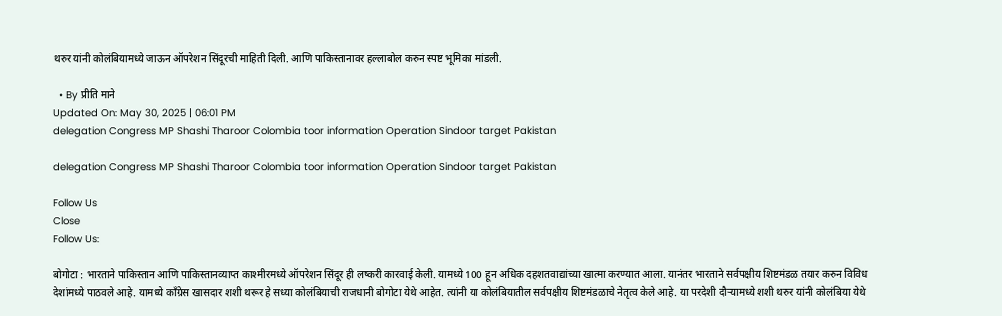थरुर यांनी कोलंबियामध्ये जाऊन ऑपरेशन सिंदूरची माहिती दिली. आणि पाकिस्तानावर हल्लाबोल करुन स्पष्ट भूमिका मांडली.

  • By प्रीति माने
Updated On: May 30, 2025 | 06:01 PM
delegation Congress MP Shashi Tharoor Colombia toor information Operation Sindoor target Pakistan

delegation Congress MP Shashi Tharoor Colombia toor information Operation Sindoor target Pakistan

Follow Us
Close
Follow Us:

बोगोटा : भारताने पाकिस्तान आणि पाकिस्तानव्याप्त काश्मीरमध्ये ऑपरेशन सिंदूर ही लष्करी कारवाई केली. यामध्ये 100 हून अधिक दहशतवाद्यांच्या खात्मा करण्यात आला. यानंतर भारताने सर्वपक्षीय शिष्टमंडळ तयार करुन विविध देशांमध्ये पाठवले आहे. यामध्ये काँग्रेस खासदार शशी थरूर हे सध्या कोलंबियाची राजधानी बोगोटा येथे आहेत. त्यांनी या कोलंबियातील सर्वपक्षीय शिष्टमंडळाचे नेतृत्व केले आहे. या परदेशी दौऱ्यामध्ये शशी थरुर यांनी कोलंबिया येथे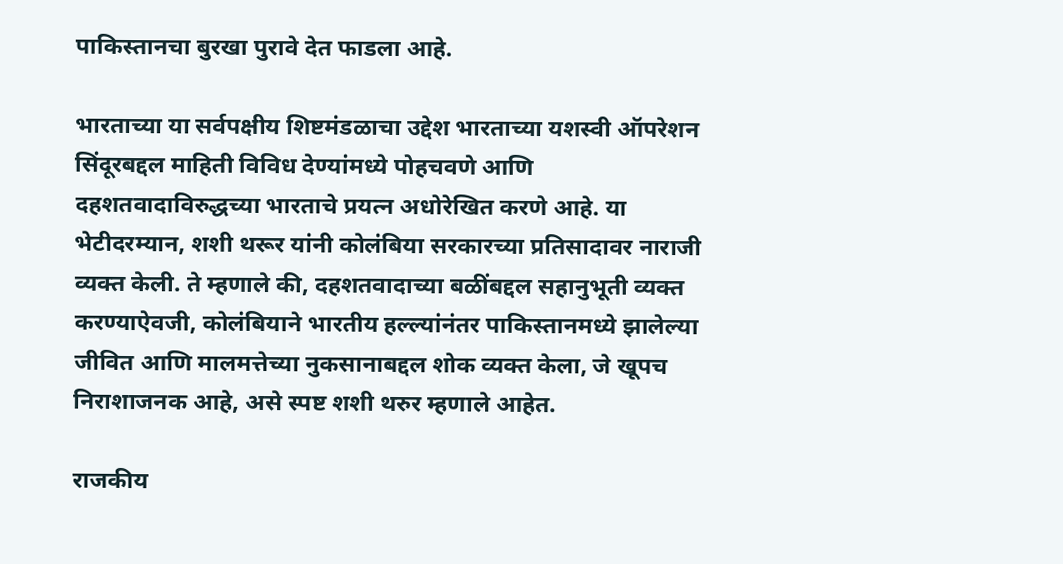पाकिस्तानचा बुरखा पुरावे देत फाडला आहे.

भारताच्या या सर्वपक्षीय शिष्टमंडळाचा उद्देश भारताच्या यशस्वी ऑपरेशन सिंदूरबद्दल माहिती विविध देण्यांमध्ये पोहचवणे आणि दहशतवादाविरुद्धच्या भारताचे प्रयत्न अधोरेखित करणे आहे. या भेटीदरम्यान, शशी थरूर यांनी कोलंबिया सरकारच्या प्रतिसादावर नाराजी व्यक्त केली. ते म्हणाले की, दहशतवादाच्या बळींबद्दल सहानुभूती व्यक्त करण्याऐवजी, कोलंबियाने भारतीय हल्ल्यांनंतर पाकिस्तानमध्ये झालेल्या जीवित आणि मालमत्तेच्या नुकसानाबद्दल शोक व्यक्त केला, जे खूपच निराशाजनक आहे, असे स्पष्ट शशी थरुर म्हणाले आहेत.

राजकीय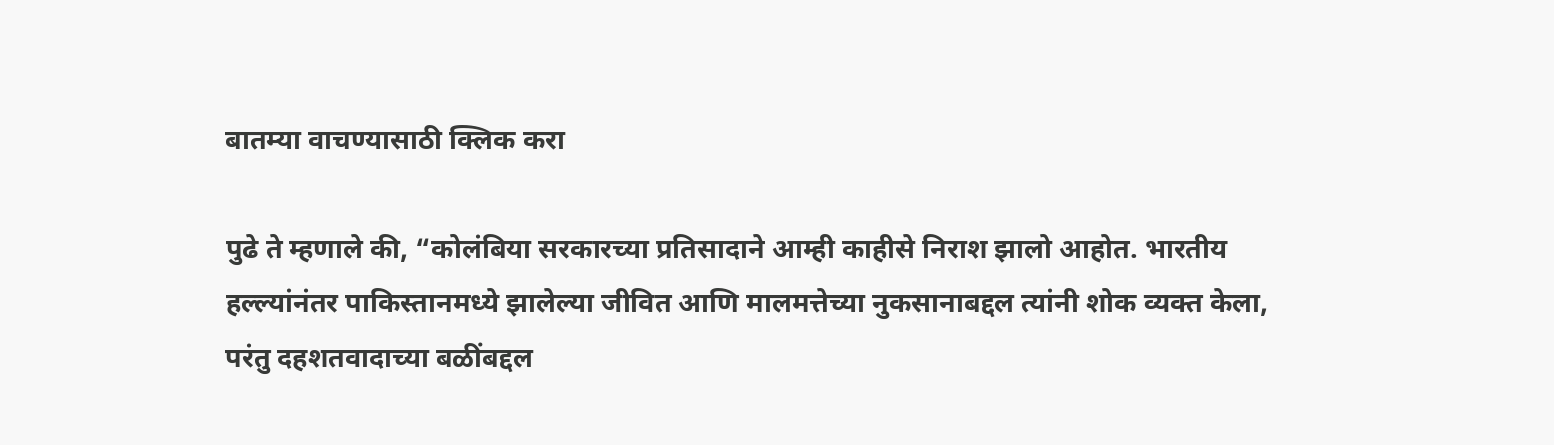बातम्या वाचण्यासाठी क्लिक करा

पुढे ते म्हणाले की, “कोलंबिया सरकारच्या प्रतिसादाने आम्ही काहीसे निराश झालो आहोत. भारतीय हल्ल्यांनंतर पाकिस्तानमध्ये झालेल्या जीवित आणि मालमत्तेच्या नुकसानाबद्दल त्यांनी शोक व्यक्त केला, परंतु दहशतवादाच्या बळींबद्दल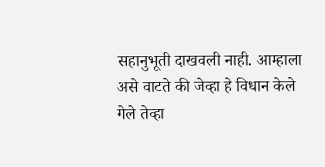सहानुभूती दाखवली नाही. आम्हाला असे वाटते की जेव्हा हे विधान केले गेले तेव्हा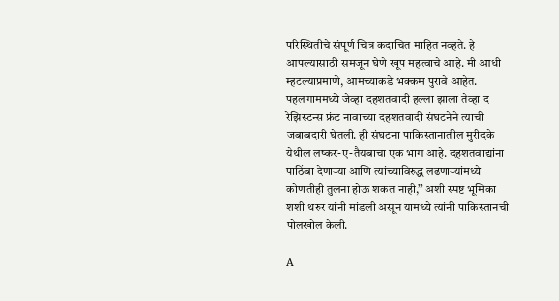परिस्थितीचे संपूर्ण चित्र कदाचित माहित नव्हते. हे आपल्यासाठी समजून घेणे खूप महत्वाचे आहे. मी आधी म्हटल्याप्रमाणे, आमच्याकडे भक्कम पुरावे आहेत. पहलगाममध्ये जेव्हा दहशतवादी हल्ला झाला तेव्हा द रेझिस्टन्स फ्रंट नावाच्या दहशतवादी संघटनेने त्याची जबाबदारी घेतली. ही संघटना पाकिस्तानातील मुरीदके येथील लष्कर-ए-तैयबाचा एक भाग आहे. दहशतवाद्यांना पाठिंबा देणाऱ्या आणि त्यांच्याविरुद्ध लढणाऱ्यांमध्ये कोणतीही तुलना होऊ शकत नाही,” अशी स्पष्ट भूमिका शशी थरुर यांनी मांडली असून यामध्ये त्यांनी पाकिस्तानची पोलखोल केली.

A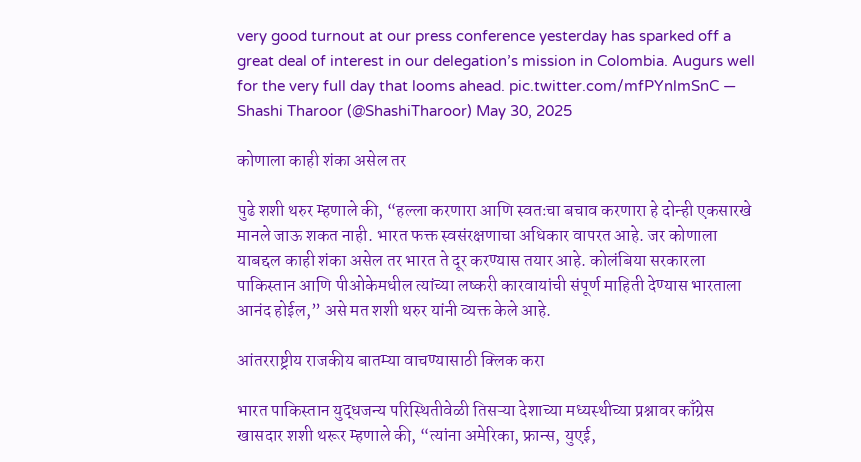very good turnout at our press conference yesterday has sparked off a great deal of interest in our delegation’s mission in Colombia. Augurs well for the very full day that looms ahead. pic.twitter.com/mfPYnlmSnC — Shashi Tharoor (@ShashiTharoor) May 30, 2025

कोणाला काही शंका असेल तर

पुढे शशी थरुर म्हणाले की, “हल्ला करणारा आणि स्वतःचा बचाव करणारा हे दोन्ही एकसारखे मानले जाऊ शकत नाही. भारत फक्त स्वसंरक्षणाचा अधिकार वापरत आहे. जर कोणाला याबद्दल काही शंका असेल तर भारत ते दूर करण्यास तयार आहे. कोलंबिया सरकारला पाकिस्तान आणि पीओकेमधील त्यांच्या लष्करी कारवायांची संपूर्ण माहिती देण्यास भारताला आनंद होईल,” असे मत शशी थरुर यांनी व्यक्त केले आहे.

आंतरराष्ट्रीय राजकीय बातम्या वाचण्यासाठी क्लिक करा

भारत पाकिस्तान युद्धजन्य परिस्थितीवेळी तिसऱ्या देशाच्या मध्यस्थीच्या प्रश्नावर काँग्रेस खासदार शशी थरूर म्हणाले की, “त्यांना अमेरिका, फ्रान्स, युएई,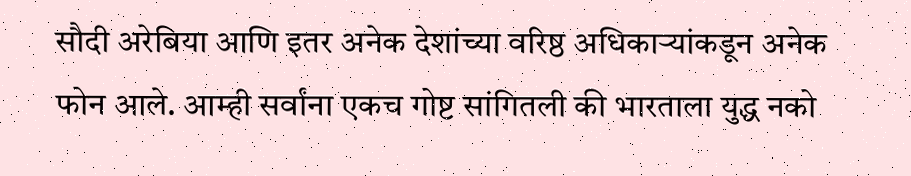सौदी अरेबिया आणि इतर अनेक देशांच्या वरिष्ठ अधिकाऱ्यांकडून अनेक फोन आले. आम्ही सर्वांना एकच गोष्ट सांगितली की भारताला युद्ध नको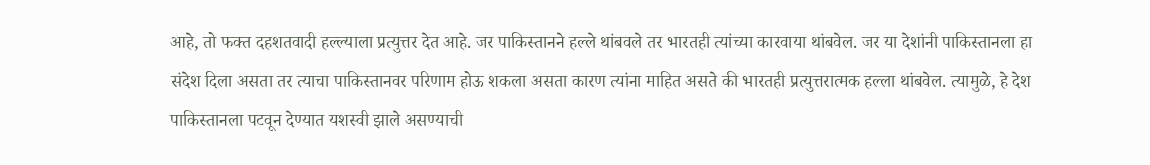आहे, तो फक्त दहशतवादी हल्ल्याला प्रत्युत्तर देत आहे. जर पाकिस्तानने हल्ले थांबवले तर भारतही त्यांच्या कारवाया थांबवेल. जर या देशांनी पाकिस्तानला हा संदेश दिला असता तर त्याचा पाकिस्तानवर परिणाम होऊ शकला असता कारण त्यांना माहित असते की भारतही प्रत्युत्तरात्मक हल्ला थांबवेल. त्यामुळे, हे देश पाकिस्तानला पटवून देण्यात यशस्वी झाले असण्याची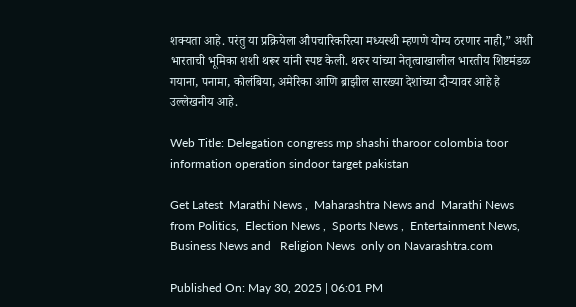शक्यता आहे. परंतु या प्रक्रियेला औपचारिकरित्या मध्यस्थी म्हणणे योग्य ठरणार नाही,” अशी भारताची भूमिका शशी थरूर यांनी स्पष्ट केली. थरुर यांच्या नेतृत्वाखालील भारतीय शिष्टमंडळ गयाना, पनामा, कोलंबिया, अमेरिका आणि ब्राझील सारख्या देशांच्या दौऱ्यावर आहे हे उल्लेखनीय आहे.

Web Title: Delegation congress mp shashi tharoor colombia toor information operation sindoor target pakistan

Get Latest  Marathi News ,  Maharashtra News and  Marathi News from Politics,  Election News ,  Sports News ,  Entertainment News,  Business News and   Religion News  only on Navarashtra.com

Published On: May 30, 2025 | 06:01 PM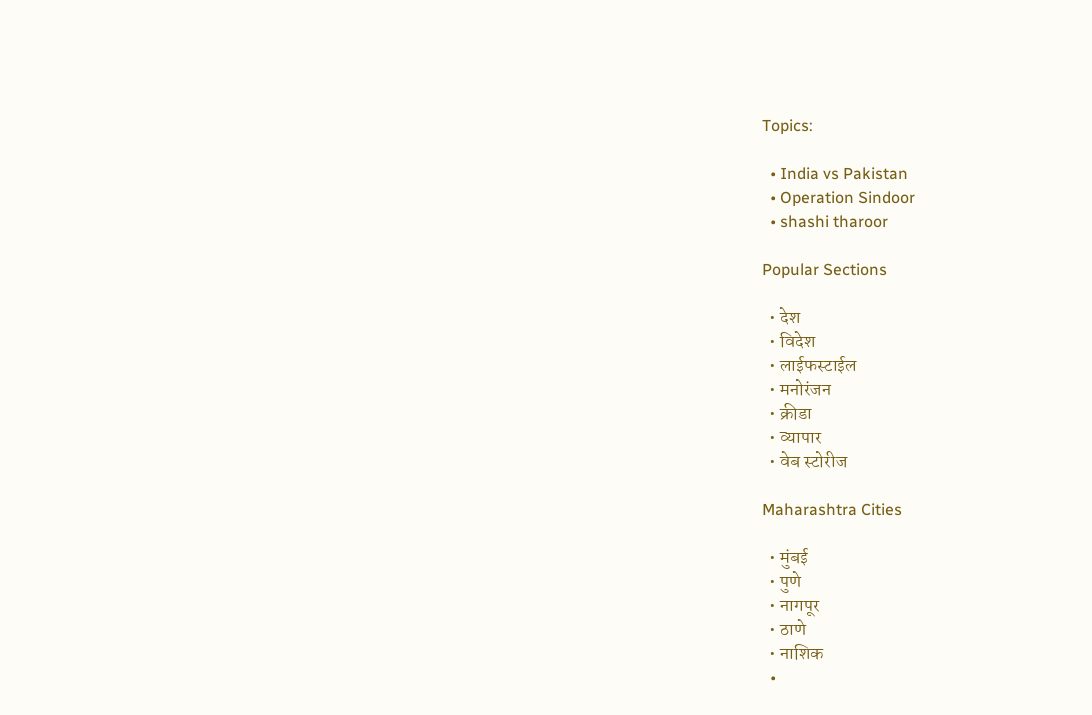Topics:

  • India vs Pakistan
  • Operation Sindoor
  • shashi tharoor

Popular Sections

  • देश
  • विदेश
  • लाईफस्टाईल
  • मनोरंजन
  • क्रीडा
  • व्यापार
  • वेब स्टोरीज

Maharashtra Cities

  • मुंबई
  • पुणे
  • नागपूर
  • ठाणे
  • नाशिक
  •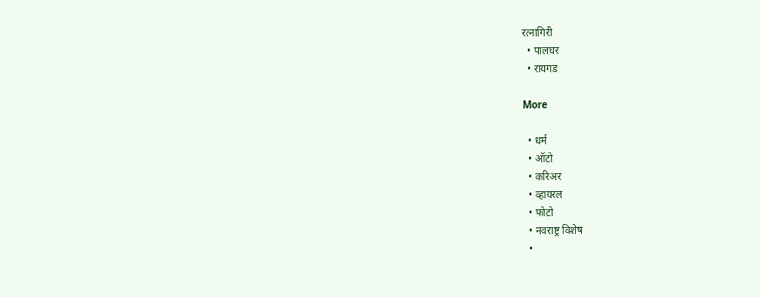रत्नागिरी
  • पालघर
  • रायगड

More

  • धर्म
  • ऑटो
  • करिअर
  • व्हायरल
  • फोटो
  • नवराष्ट्र विशेष
  •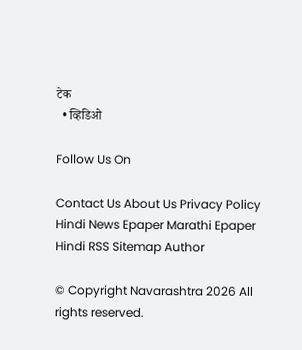टेक
  • व्हिडिओ

Follow Us On

Contact Us About Us Privacy Policy
Hindi News Epaper Marathi Epaper Hindi RSS Sitemap Author

© Copyright Navarashtra 2026 All rights reserved.